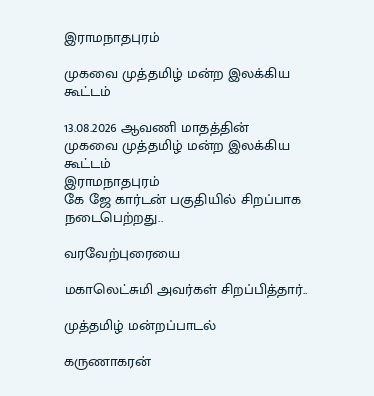இராமநாதபுரம்

முகவை முத்தமிழ் மன்ற இலக்கிய கூட்டம்

13.08.2026 ஆவணி மாதத்தின்
முகவை முத்தமிழ் மன்ற இலக்கிய கூட்டம்
இராமநாதபுரம்
கே ஜே கார்டன் பகுதியில் சிறப்பாக நடைபெற்றது..

வரவேற்புரையை

மகாலெட்சுமி அவர்கள் சிறப்பித்தார்..

முத்தமிழ் மன்றப்பாடல்

கருணாகரன்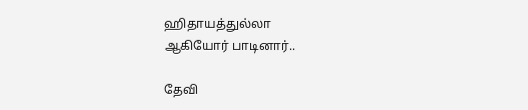ஹிதாயத்துல்லா
ஆகியோர் பாடினார்..

தேவி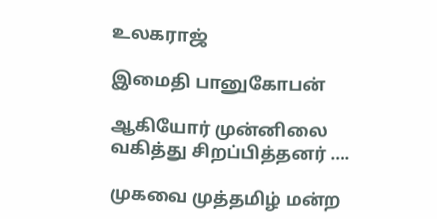உலகராஜ்

இமைதி பானுகோபன்

ஆகியோர் முன்னிலை வகித்து சிறப்பித்தனர் ….

முகவை முத்தமிழ் மன்ற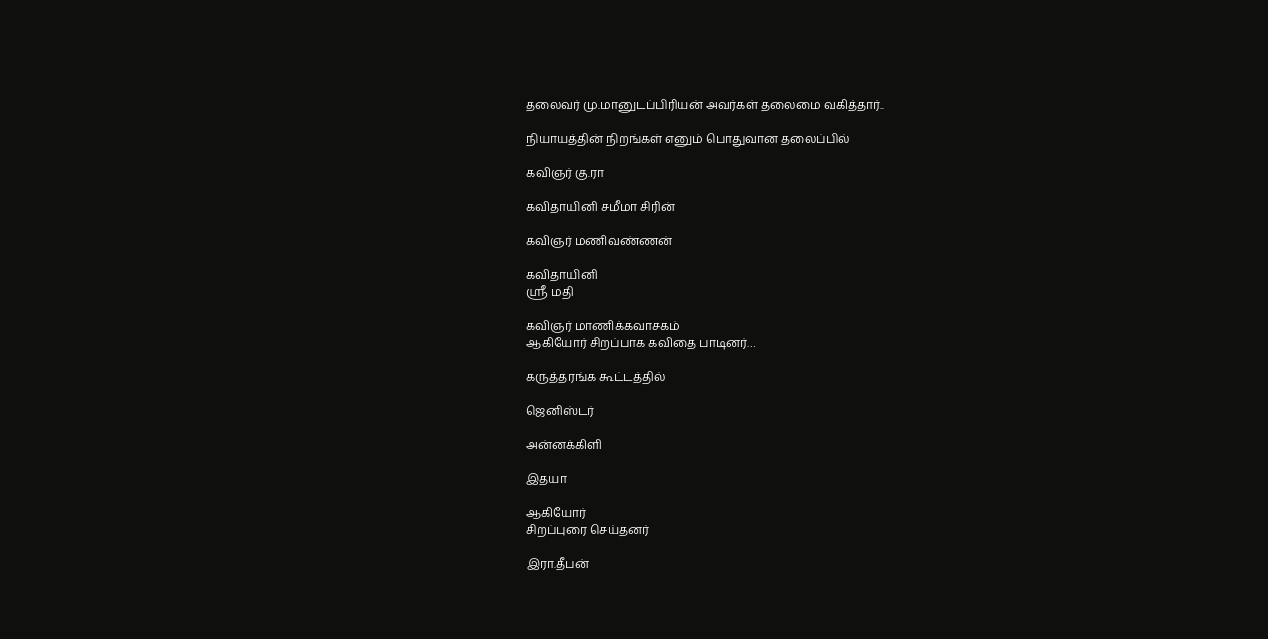தலைவர் மு.மானுடப்பிரியன் அவர்கள் தலைமை வகித்தார்..

நியாயத்தின் நிறங்கள் எனும் பொதுவான தலைப்பில்

கவிஞர் கு.ரா

கவிதாயினி சமீமா சிரின்

கவிஞர் மணிவண்ணன்

கவிதாயினி
ஸ்ரீ மதி

கவிஞர் மாணிக்கவாசகம்
ஆகியோர் சிறப்பாக கவிதை பாடினர்…

கருத்தரங்க கூட்டத்தில்

ஜெனிஸ்டர்

அன்னக்கிளி

இதயா

ஆகியோர்
சிறப்புரை செய்தனர்

இரா.தீபன்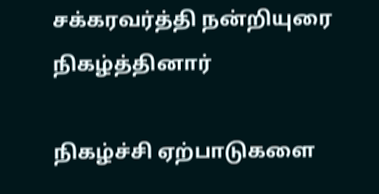சக்கரவர்த்தி நன்றியுரை நிகழ்த்தினார்

நிகழ்ச்சி ஏற்பாடுகளை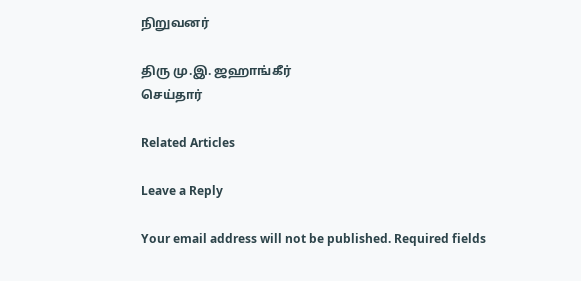நிறுவனர்

திரு மு.இ. ஜஹாங்கீர்
செய்தார்

Related Articles

Leave a Reply

Your email address will not be published. Required fields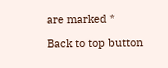are marked *

Back to top button